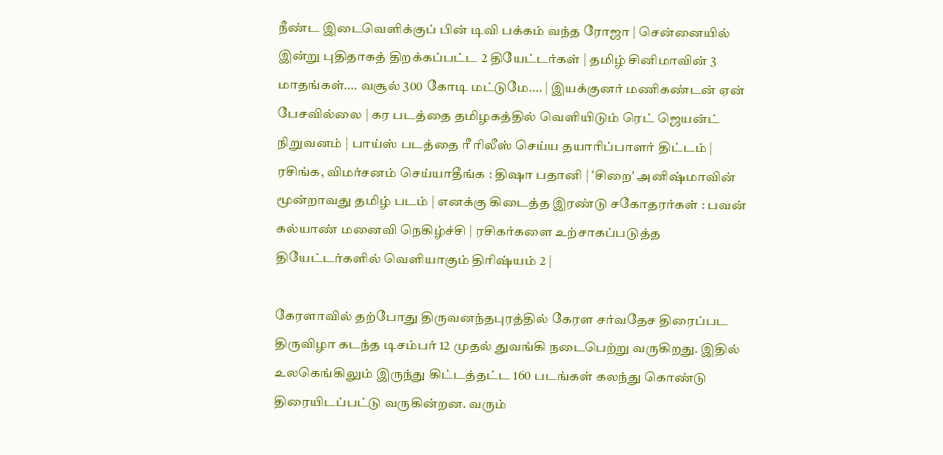நீண்ட இடைவெளிக்குப் பின் டிவி பக்கம் வந்த ரோஜா | சென்னையில் இன்று புதிதாகத் திறக்கப்பட்ட 2 தியேட்டர்கள் | தமிழ் சினிமாவின் 3 மாதங்கள்…. வசூல் 300 கோடி மட்டுமே…. | இயக்குனர் மணிகண்டன் ஏன் பேசவில்லை | கர படத்தை தமிழகத்தில் வெளியிடும் ரெட் ஜெயன்ட் நிறுவனம் | பாய்ஸ் படத்தை ரீ ரிலீஸ் செய்ய தயாரிப்பாளர் திட்டம் | ரசிங்க, விமர்சனம் செய்யாதீங்க : திஷா பதானி | ‛சிறை' அனிஷ்மாவின் மூன்றாவது தமிழ் படம் | எனக்கு கிடைத்த இரண்டு சகோதரர்கள் : பவன் கல்யாண் மனைவி நெகிழ்ச்சி | ரசிகர்களை உற்சாகப்படுத்த தியேட்டர்களில் வெளியாகும் திரிஷ்யம் 2 |

கேரளாவில் தற்போது திருவனந்தபுரத்தில் கேரள சர்வதேச திரைப்பட திருவிழா கடந்த டிசம்பர் 12 முதல் துவங்கி நடைபெற்று வருகிறது. இதில் உலகெங்கிலும் இருந்து கிட்டத்தட்ட 160 படங்கள் கலந்து கொண்டு திரையிடப்பட்டு வருகின்றன. வரும்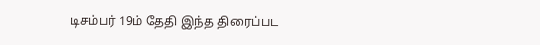டிசம்பர் 19ம் தேதி இந்த திரைப்பட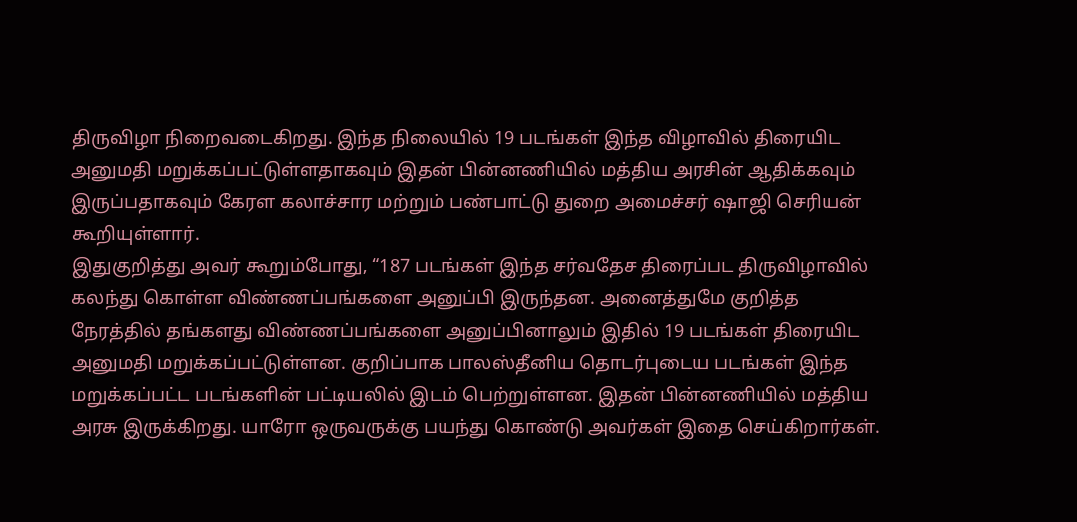திருவிழா நிறைவடைகிறது. இந்த நிலையில் 19 படங்கள் இந்த விழாவில் திரையிட அனுமதி மறுக்கப்பட்டுள்ளதாகவும் இதன் பின்னணியில் மத்திய அரசின் ஆதிக்கவும் இருப்பதாகவும் கேரள கலாச்சார மற்றும் பண்பாட்டு துறை அமைச்சர் ஷாஜி செரியன் கூறியுள்ளார்.
இதுகுறித்து அவர் கூறும்போது, “187 படங்கள் இந்த சர்வதேச திரைப்பட திருவிழாவில் கலந்து கொள்ள விண்ணப்பங்களை அனுப்பி இருந்தன. அனைத்துமே குறித்த நேரத்தில் தங்களது விண்ணப்பங்களை அனுப்பினாலும் இதில் 19 படங்கள் திரையிட அனுமதி மறுக்கப்பட்டுள்ளன. குறிப்பாக பாலஸ்தீனிய தொடர்புடைய படங்கள் இந்த மறுக்கப்பட்ட படங்களின் பட்டியலில் இடம் பெற்றுள்ளன. இதன் பின்னணியில் மத்திய அரசு இருக்கிறது. யாரோ ஒருவருக்கு பயந்து கொண்டு அவர்கள் இதை செய்கிறார்கள்.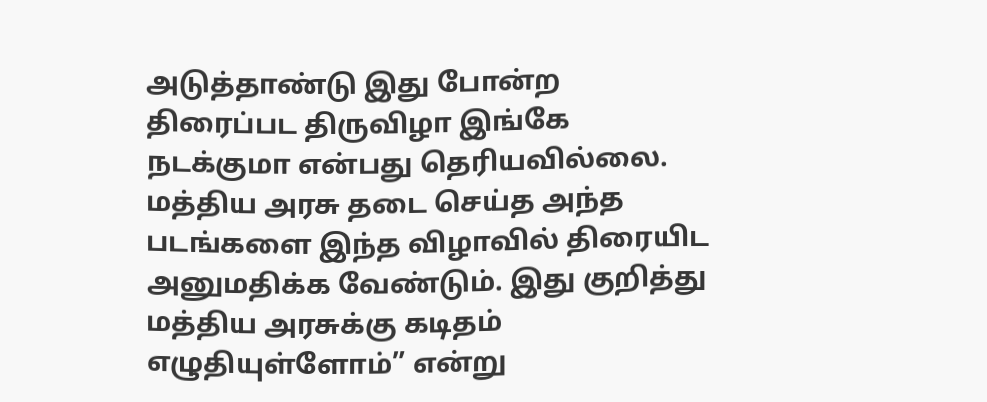அடுத்தாண்டு இது போன்ற திரைப்பட திருவிழா இங்கே நடக்குமா என்பது தெரியவில்லை. மத்திய அரசு தடை செய்த அந்த படங்களை இந்த விழாவில் திரையிட அனுமதிக்க வேண்டும். இது குறித்து மத்திய அரசுக்கு கடிதம் எழுதியுள்ளோம்” என்று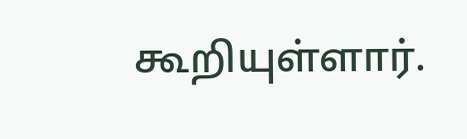கூறியுள்ளார்.